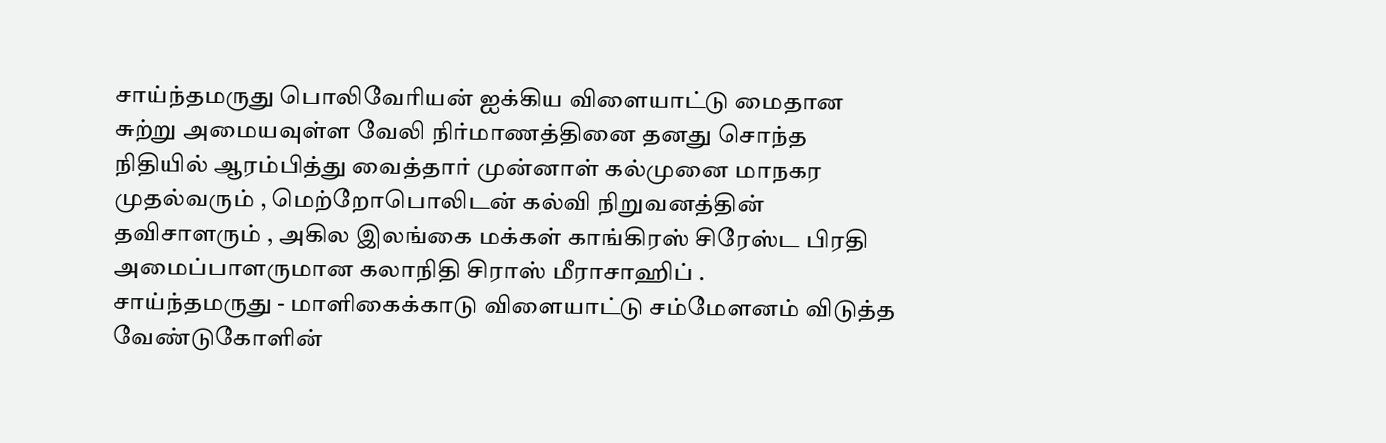சாய்ந்தமருது பொலிவேரியன் ஐக்கிய விளையாட்டு மைதான சுற்று அமையவுள்ள வேலி நிர்மாணத்தினை தனது சொந்த நிதியில் ஆரம்பித்து வைத்தார் முன்னாள் கல்முனை மாநகர முதல்வரும் , மெற்றோபொலிடன் கல்வி நிறுவனத்தின் தவிசாளரும் , அகில இலங்கை மக்கள் காங்கிரஸ் சிரேஸ்ட பிரதி அமைப்பாளருமான கலாநிதி சிராஸ் மீராசாஹிப் .
சாய்ந்தமருது - மாளிகைக்காடு விளையாட்டு சம்மேளனம் விடுத்த வேண்டுகோளின்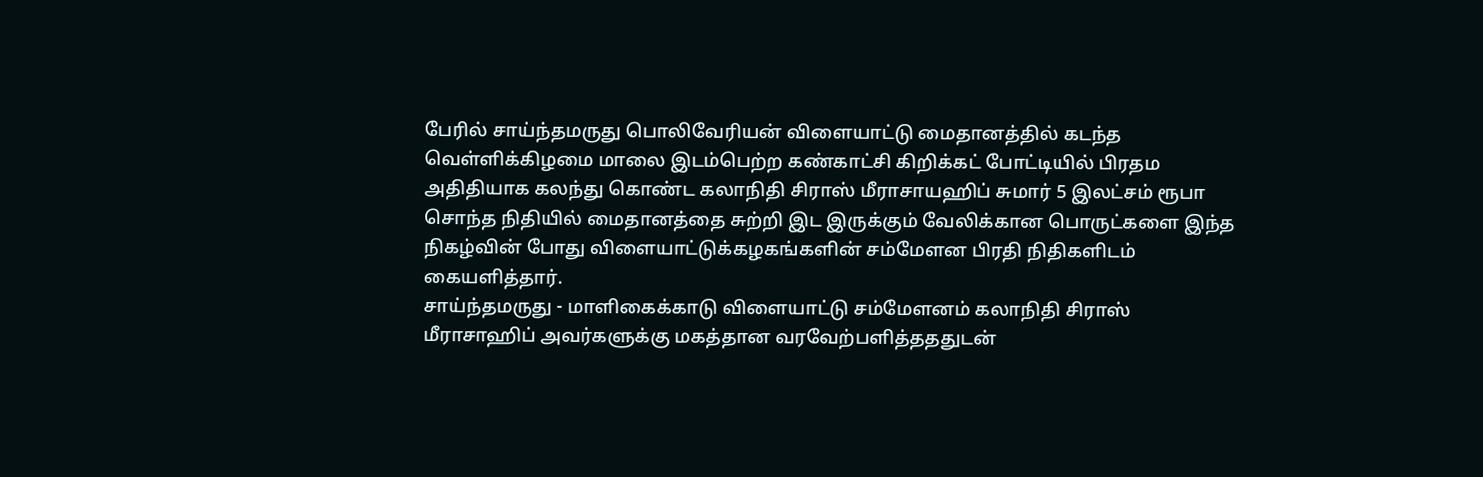பேரில் சாய்ந்தமருது பொலிவேரியன் விளையாட்டு மைதானத்தில் கடந்த வெள்ளிக்கிழமை மாலை இடம்பெற்ற கண்காட்சி கிறிக்கட் போட்டியில் பிரதம அதிதியாக கலந்து கொண்ட கலாநிதி சிராஸ் மீராசாயஹிப் சுமார் 5 இலட்சம் ரூபா சொந்த நிதியில் மைதானத்தை சுற்றி இட இருக்கும் வேலிக்கான பொருட்களை இந்த நிகழ்வின் போது விளையாட்டுக்கழகங்களின் சம்மேளன பிரதி நிதிகளிடம் கையளித்தார்.
சாய்ந்தமருது - மாளிகைக்காடு விளையாட்டு சம்மேளனம் கலாநிதி சிராஸ் மீராசாஹிப் அவர்களுக்கு மகத்தான வரவேற்பளித்தததுடன்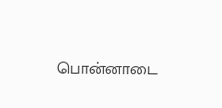பொன்னாடை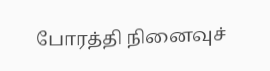போரத்தி நினைவுச்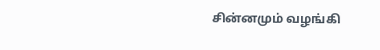சின்னமும் வழங்கி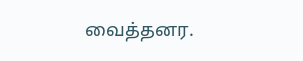வைத்தனர.